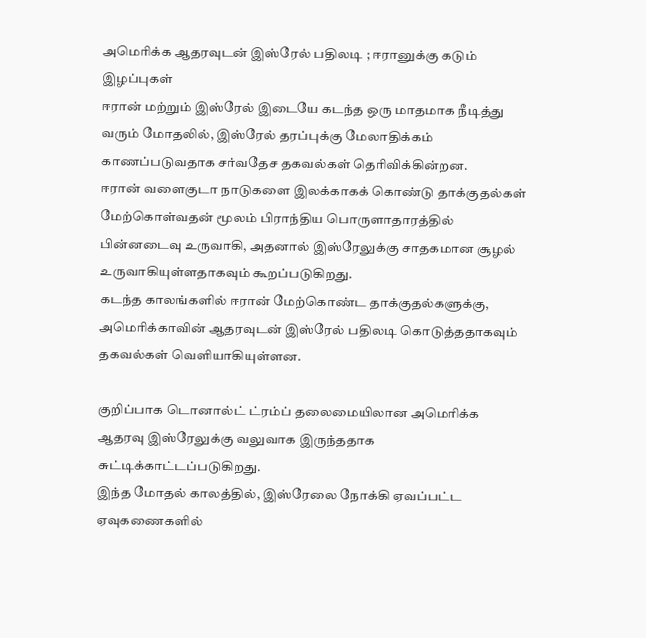அமெரிக்க ஆதரவுடன் இஸ்ரேல் பதிலடி ; ஈரானுக்கு கடும் இழப்புகள்
ஈரான் மற்றும் இஸ்ரேல் இடையே கடந்த ஒரு மாதமாக நீடித்து வரும் மோதலில், இஸ்ரேல் தரப்புக்கு மேலாதிக்கம் காணப்படுவதாக சர்வதேச தகவல்கள் தெரிவிக்கின்றன.
ஈரான் வளைகுடா நாடுகளை இலக்காகக் கொண்டு தாக்குதல்கள் மேற்கொள்வதன் மூலம் பிராந்திய பொருளாதாரத்தில் பின்னடைவு உருவாகி, அதனால் இஸ்ரேலுக்கு சாதகமான சூழல் உருவாகியுள்ளதாகவும் கூறப்படுகிறது.
கடந்த காலங்களில் ஈரான் மேற்கொண்ட தாக்குதல்களுக்கு, அமெரிக்காவின் ஆதரவுடன் இஸ்ரேல் பதிலடி கொடுத்ததாகவும் தகவல்கள் வெளியாகியுள்ளன.

குறிப்பாக டொனால்ட் ட்ரம்ப் தலைமையிலான அமெரிக்க ஆதரவு இஸ்ரேலுக்கு வலுவாக இருந்ததாக சுட்டிக்காட்டப்படுகிறது.
இந்த மோதல் காலத்தில், இஸ்ரேலை நோக்கி ஏவப்பட்ட ஏவுகணைகளில்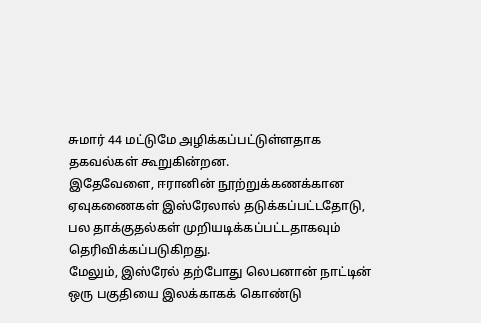சுமார் 44 மட்டுமே அழிக்கப்பட்டுள்ளதாக தகவல்கள் கூறுகின்றன.
இதேவேளை, ஈரானின் நூற்றுக்கணக்கான ஏவுகணைகள் இஸ்ரேலால் தடுக்கப்பட்டதோடு, பல தாக்குதல்கள் முறியடிக்கப்பட்டதாகவும் தெரிவிக்கப்படுகிறது.
மேலும், இஸ்ரேல் தற்போது லெபனான் நாட்டின் ஒரு பகுதியை இலக்காகக் கொண்டு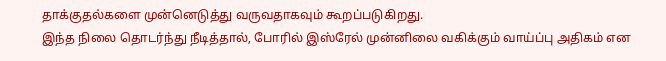தாக்குதல்களை முன்னெடுத்து வருவதாகவும் கூறப்படுகிறது.
இந்த நிலை தொடர்ந்து நீடித்தால், போரில் இஸ்ரேல் முன்னிலை வகிக்கும் வாய்ப்பு அதிகம் என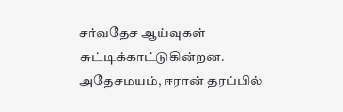சர்வதேச ஆய்வுகள் சுட்டிக்காட்டுகின்றன.
அதேசமயம், ஈரான் தரப்பில்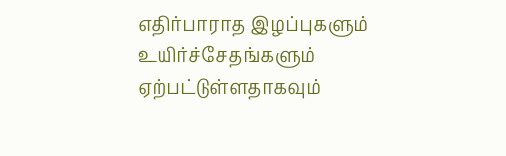எதிர்பாராத இழப்புகளும் உயிர்ச்சேதங்களும் ஏற்பட்டுள்ளதாகவும்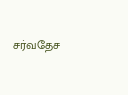சர்வதேச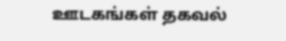ஊடகங்கள் தகவல்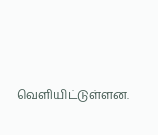வெளியிட்டுள்ளன.